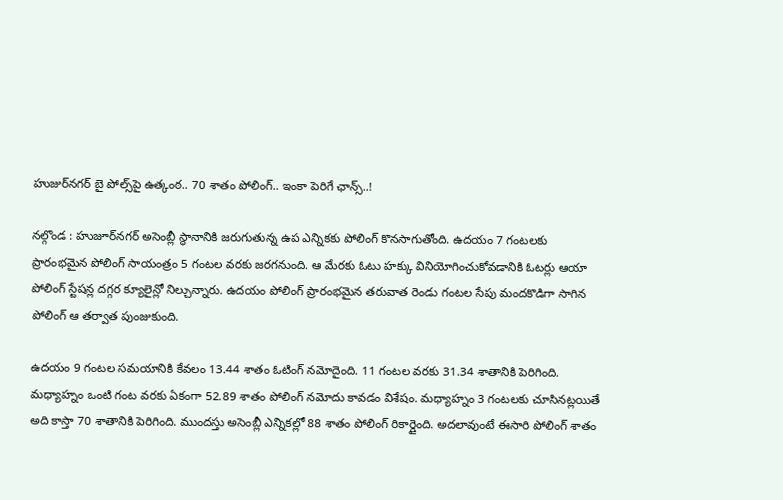హుజుర్‌నగర్‌ బై పోల్స్‌పై ఉత్కంఠ.. 70 శాతం పోలింగ్.. ఇంకా పెరిగే ఛాన్స్..!

నల్గొండ : హుజూర్‌నగర్‌ అసెంబ్లీ స్థానానికి జరుగుతున్న ఉప ఎన్నికకు పోలింగ్‌ కొనసాగుతోంది. ఉదయం 7 గంటలకు ప్రారంభమైన పోలింగ్ సాయంత్రం 5 గంటల వరకు జరగనుంది. ఆ మేరకు ఓటు హక్కు వినియోగించుకోవడానికి ఓటర్లు ఆయా పోలింగ్ స్టేషన్ల దగ్గర క్యూలైన్లో నిల్చున్నారు. ఉదయం పోలింగ్ ప్రారంభమైన తరువాత రెండు గంటల సేపు మందకొడిగా సాగిన పోలింగ్ ఆ తర్వాత పుంజుకుంది.

ఉదయం 9 గంటల సమయానికి కేవలం 13.44 శాతం ఓటింగ్ నమోదైంది. 11 గంటల వరకు 31.34 శాతానికి పెరిగింది. మధ్యాహ్నం ఒంటి గంట వరకు ఏకంగా 52.89 శాతం పోలింగ్ నమోదు కావడం విశేషం. మధ్యాహ్నం 3 గంటలకు చూసినట్లయితే అది కాస్తా 70 శాతానికి పెరిగింది. ముందస్తు అసెంబ్లీ ఎన్నికల్లో 88 శాతం పోలింగ్‌ రికార్డైంది. అదలావుంటే ఈసారి పోలింగ్‌ శాతం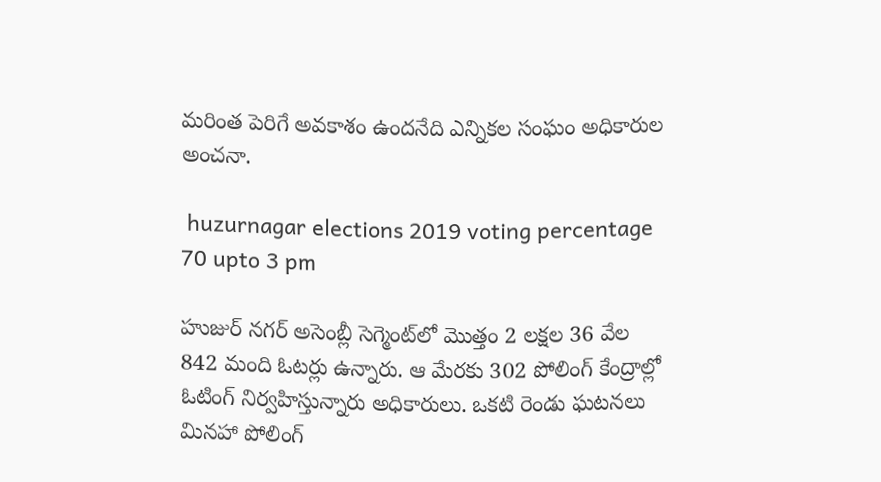మరింత పెరిగే అవకాశం ఉందనేది ఎన్నికల సంఘం అధికారుల అంచనా.

 huzurnagar elections 2019 voting percentage 70 upto 3 pm

హుజుర్ నగర్ అసెంబ్లీ సెగ్మెంట్‌లో మొత్తం 2 లక్షల 36 వేల 842 మంది ఓటర్లు ఉన్నారు. ఆ మేరకు 302 పోలింగ్ కేంద్రాల్లో ఓటింగ్ నిర్వహిస్తున్నారు అధికారులు. ఒకటి రెండు ఘటనలు మినహా పోలింగ్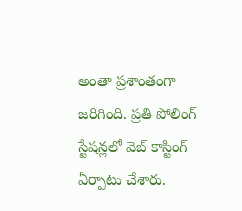అంతా ప్రశాంతంగా జరిగింది. ప్రతి పోలింగ్ స్టేషన్లలో వెబ్ కాస్టింగ్ ఏర్పాటు చేశారు.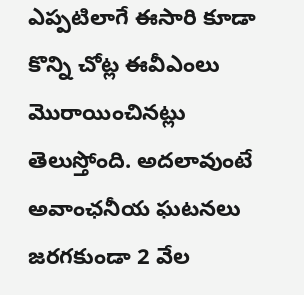ఎప్పటిలాగే ఈసారి కూడా కొన్ని చోట్ల ఈవీఎంలు మొరాయించినట్లు తెలుస్తోంది. అదలావుంటే అవాంఛనీయ ఘటనలు జరగకుండా 2 వేల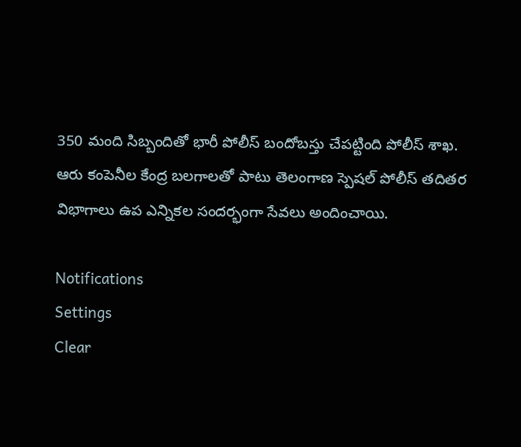350 మంది సిబ్బందితో భారీ పోలీస్ బందోబస్తు చేపట్టింది పోలీస్ శాఖ. ఆరు కంపెనీల కేంద్ర బలగాలతో పాటు తెలంగాణ స్పెషల్ పోలీస్ తదితర విభాగాలు ఉప ఎన్నికల సందర్భంగా సేవలు అందించాయి.

Notifications
Settings
Clear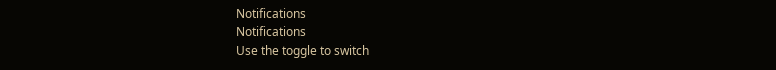Notifications
Notifications
Use the toggle to switch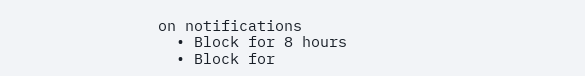on notifications
  • Block for 8 hours
  • Block for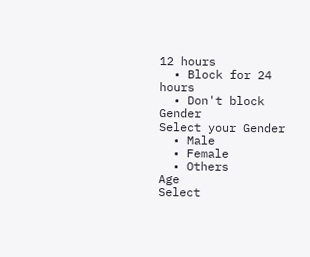12 hours
  • Block for 24 hours
  • Don't block
Gender
Select your Gender
  • Male
  • Female
  • Others
Age
Select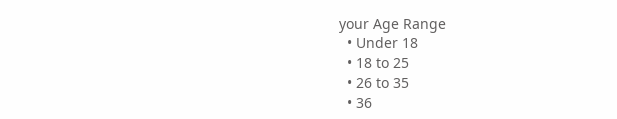your Age Range
  • Under 18
  • 18 to 25
  • 26 to 35
  • 36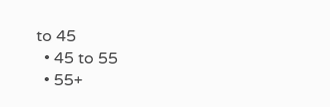to 45
  • 45 to 55
  • 55+